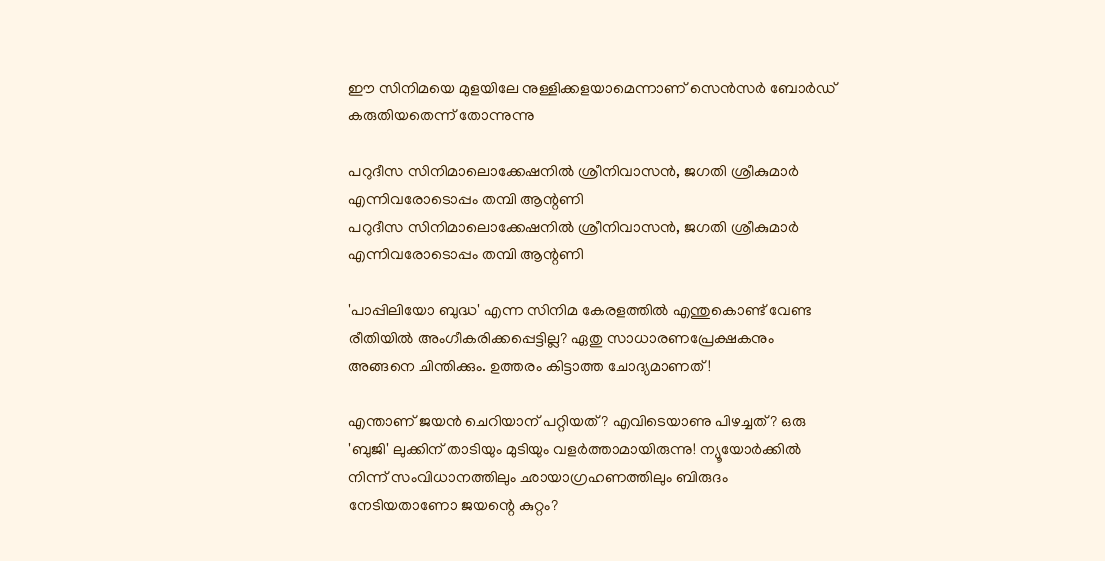ഈ സിനിമയെ മുളയിലേ നുള്ളിക്കളയാമെന്നാണ് സെൻസർ ബോർഡ് കരുതിയതെന്ന് തോന്നുന്നു

പറുദീസ സിനിമാലൊക്കേഷനില്‍ ശ്രീനിവാസന്‍, ജഗതി ശ്രീകുമാര്‍ എന്നിവരോടൊപ്പം തമ്പി ആന്റണി
പറുദീസ സിനിമാലൊക്കേഷനില്‍ ശ്രീനിവാസന്‍, ജഗതി ശ്രീകുമാര്‍ എന്നിവരോടൊപ്പം തമ്പി ആന്റണി

'പാപ്പിലിയോ ബുദ്ധ' എന്ന സിനിമ കേരളത്തിൽ എന്തുകൊണ്ട് വേണ്ട രീതിയില്‍ അംഗീകരിക്കപ്പെട്ടില്ല? ഏതു സാധാരണപ്രേക്ഷകനും അങ്ങനെ ചിന്തിക്കും. ഉത്തരം കിട്ടാത്ത ചോദ്യമാണത്!

എന്താണ് ജയന്‍ ചെറിയാന് പറ്റിയത്? എവിടെയാണു പിഴച്ചത്? ഒരു 'ബുജി' ലുക്കിന് താടിയും മുടിയും വളര്‍ത്താമായിരുന്നു! ന്യൂയോര്‍ക്കില്‍ നിന്ന് സംവിധാനത്തിലും ഛായാഗ്രഹണത്തിലും ബിരുദം നേടിയതാണോ ജയന്റെ കുറ്റം?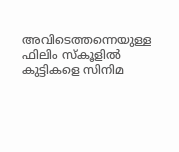അവിടെത്തന്നെയുള്ള ഫിലിം സ്‌കൂളില്‍ കുട്ടികളെ സിനിമ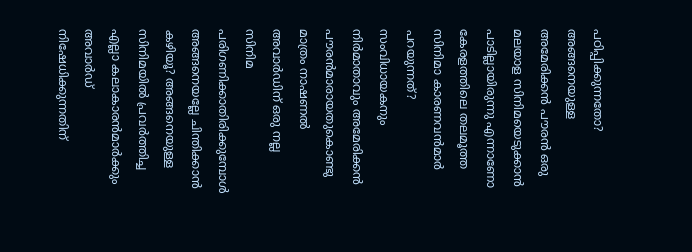പഠിപ്പിക്കുന്നതോ? അങ്ങനെയുള്ള അമേരിക്കന്‍ പൗരന്‍ ഒരു മലയാള സിനിമയെടുക്കാന്‍ പാടില്ലായിരുന്നു എന്നാണോ കേരളത്തിലെ തലമൂത്ത സിനിമാ കാരണവന്‍മാര്‍ പറയുന്നത്? സംവിധായകനും നിര്‍മാതാവും അമേരിക്കന്‍ പൗരന്‍മാരായതുകൊണ്ടു മാത്രം നാഷണല്‍ അവാര്‍ഡിന് ഒരു നല്ല സിനിമ പരിഗണിക്കാതിരിക്കുമ്പോള്‍ അങ്ങനെയല്ലേ ചിന്തിക്കാന്‍ കഴിയൂ? അങ്ങനെയുള്ള സിനിമയില്‍ പ്രവര്‍ത്തിച്ച എല്ലാ കലാകാരന്‍മാര്‍ക്കും അവാര്‍ഡ് നിഷേധിക്കുന്നതിന്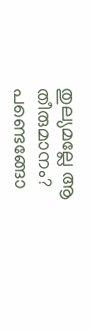തുല്യമല്ലേ ആ തീരുമാനം? പണ്ടെങ്ങോ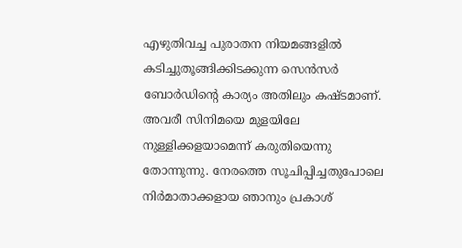എഴുതിവച്ച പുരാതന നിയമങ്ങളില്‍ കടിച്ചുതൂങ്ങിക്കിടക്കുന്ന സെന്‍സര്‍ ബോര്‍ഡിന്റെ കാര്യം അതിലും കഷ്ടമാണ്. അവരീ സിനിമയെ മുളയിലേ നുള്ളിക്കളയാമെന്ന് കരുതിയെന്നു തോന്നുന്നു. നേരത്തെ സൂചിപ്പിച്ചതുപോലെ നിര്‍മാതാക്കളായ ഞാനും പ്രകാശ്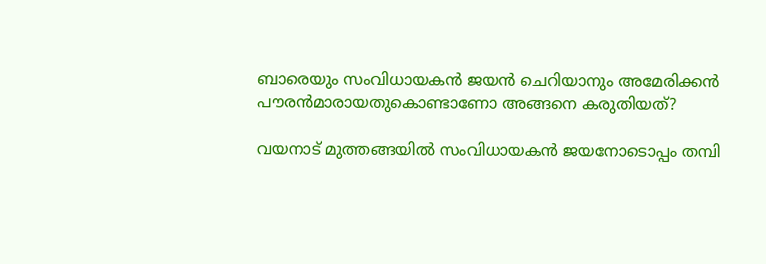ബാരെയും സംവിധായകന്‍ ജയന്‍ ചെറിയാനും അമേരിക്കന്‍ പൗരന്‍മാരായതുകൊണ്ടാണോ അങ്ങനെ കരുതിയത്?

വയനാട് മുത്തങ്ങയില്‍ സംവിധായകന്‍ ജയനോടൊപ്പം തമ്പി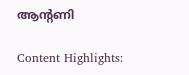ആന്റണി

Content Highlights: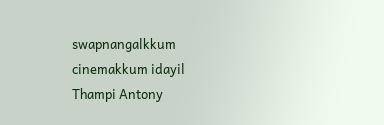swapnangalkkum cinemakkum idayil Thampi Antony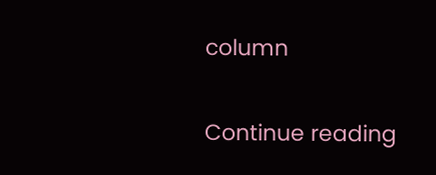column

Continue reading